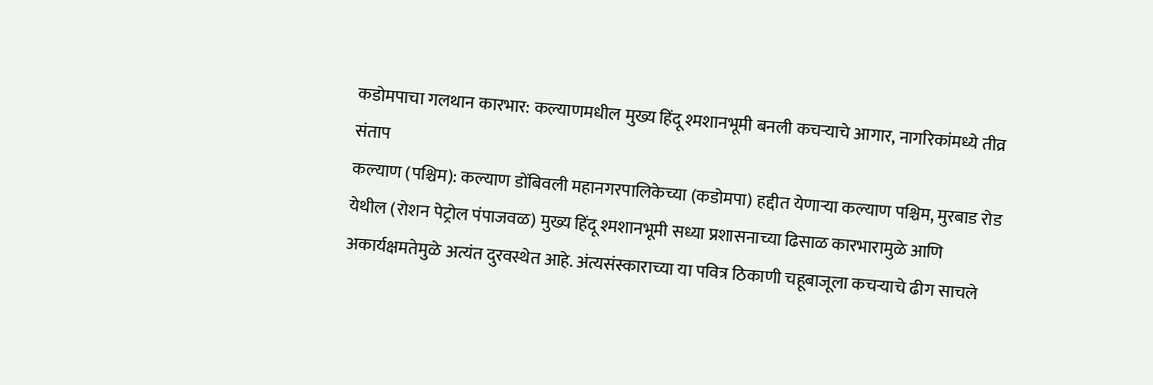कडोमपाचा गलथान कारभार: कल्याणमधील मुख्य हिंदू श्मशानभूमी बनली कचऱ्याचे आगार, नागरिकांमध्ये तीव्र संताप
कल्याण (पश्चिम): कल्याण डोंबिवली महानगरपालिकेच्या (कडोमपा) हद्दीत येणाऱ्या कल्याण पश्चिम, मुरबाड रोड येथील (रोशन पेट्रोल पंपाजवळ) मुख्य हिंदू श्मशानभूमी सध्या प्रशासनाच्या ढिसाळ कारभारामुळे आणि अकार्यक्षमतेमुळे अत्यंत दुरवस्थेत आहे. अंत्यसंस्काराच्या या पवित्र ठिकाणी चहूबाजूला कचऱ्याचे ढीग साचले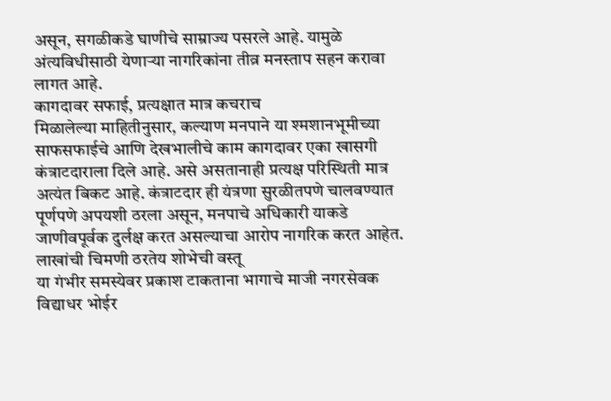असून, सगळीकडे घाणीचे साम्राज्य पसरले आहे. यामुळे अंत्यविधीसाठी येणाऱ्या नागरिकांना तीव्र मनस्ताप सहन करावा लागत आहे.
कागदावर सफाई, प्रत्यक्षात मात्र कचराच
मिळालेल्या माहितीनुसार, कल्याण मनपाने या श्मशानभूमीच्या साफसफाईचे आणि देखभालीचे काम कागदावर एका खासगी कंत्राटदाराला दिले आहे. असे असतानाही प्रत्यक्ष परिस्थिती मात्र अत्यंत बिकट आहे. कंत्राटदार ही यंत्रणा सुरळीतपणे चालवण्यात पूर्णपणे अपयशी ठरला असून, मनपाचे अधिकारी याकडे जाणीवपूर्वक दुर्लक्ष करत असल्याचा आरोप नागरिक करत आहेत.
लाखांची चिमणी ठरतेय शोभेची वस्तू
या गंभीर समस्येवर प्रकाश टाकताना भागाचे माजी नगरसेवक विद्याधर भोईर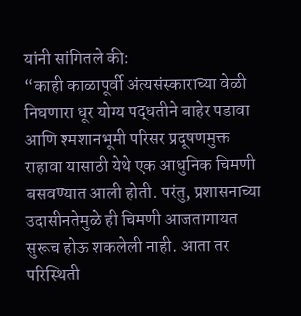यांनी सांगितले की:
“काही काळापूर्वी अंत्यसंस्काराच्या वेळी निघणारा धूर योग्य पद्धतीने बाहेर पडावा आणि श्मशानभूमी परिसर प्रदूषणमुक्त राहावा यासाठी येथे एक आधुनिक चिमणी बसवण्यात आली होती. परंतु, प्रशासनाच्या उदासीनतेमुळे ही चिमणी आजतागायत सुरूच होऊ शकलेली नाही. आता तर परिस्थिती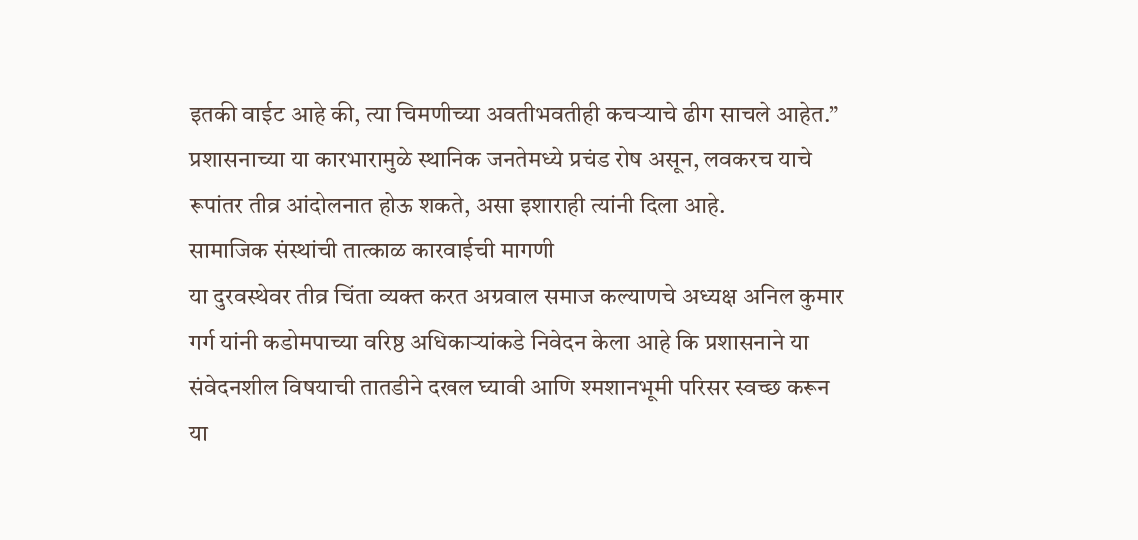इतकी वाईट आहे की, त्या चिमणीच्या अवतीभवतीही कचऱ्याचे ढीग साचले आहेत.”
प्रशासनाच्या या कारभारामुळे स्थानिक जनतेमध्ये प्रचंड रोष असून, लवकरच याचे रूपांतर तीव्र आंदोलनात होऊ शकते, असा इशाराही त्यांनी दिला आहे.
सामाजिक संस्थांची तात्काळ कारवाईची मागणी
या दुरवस्थेवर तीव्र चिंता व्यक्त करत अग्रवाल समाज कल्याणचे अध्यक्ष अनिल कुमार गर्ग यांनी कडोमपाच्या वरिष्ठ अधिकाऱ्यांकडे निवेदन केला आहे कि प्रशासनाने या संवेदनशील विषयाची तातडीने दखल घ्यावी आणि श्मशानभूमी परिसर स्वच्छ करून या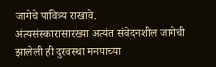जागेचे पावित्र्य राखावे.
अंत्यसंस्कारासारख्या अत्यंत संवेदनशील जागेची झालेली ही दुरवस्था मनपाच्या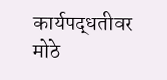कार्यपद्धतीवर मोठे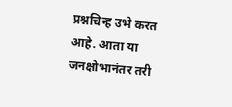प्रश्नचिन्ह उभे करत आहे. आता या जनक्षोभानंतर तरी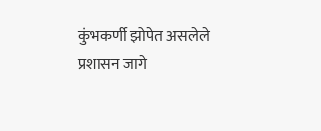कुंभकर्णी झोपेत असलेले प्रशासन जागे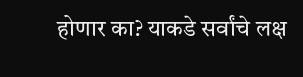होणार का? याकडे सर्वांचे लक्ष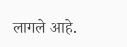लागले आहे.